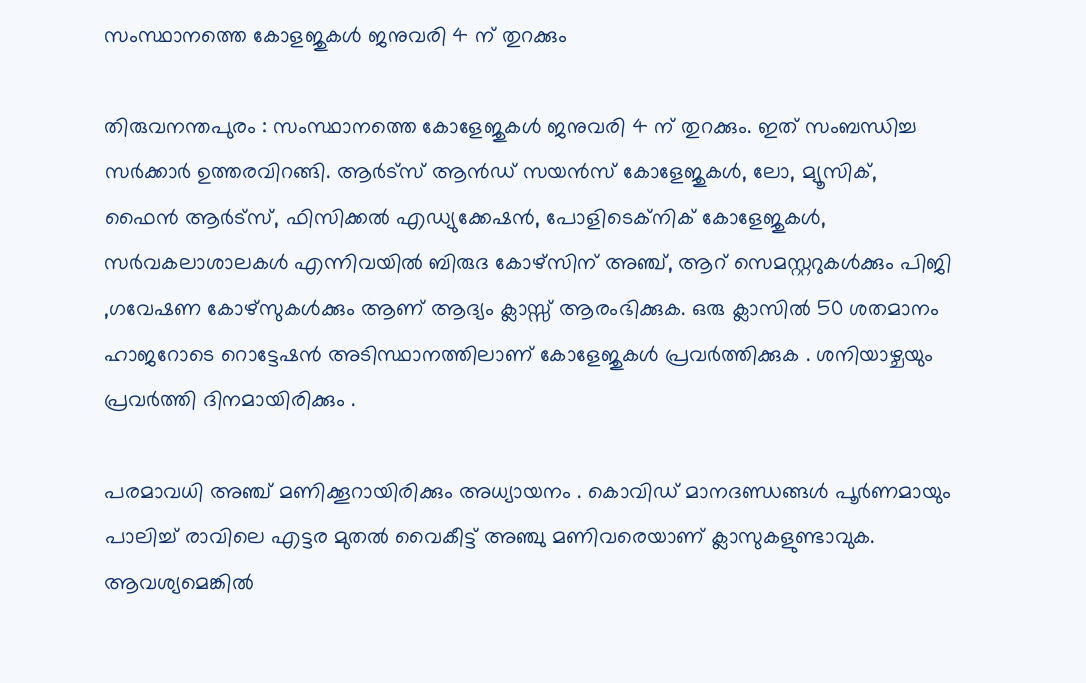സംസ്ഥാനത്തെ കോളജുകള്‍ ജനുവരി 4 ന് തുറക്കും

തിരുവനന്തപുരം : സംസ്ഥാനത്തെ കോളേജുകള്‍ ജനുവരി 4 ന് തുറക്കും. ഇത് സംബന്ധിച്ച സര്‍ക്കാര്‍ ഉത്തരവിറങ്ങി. ആര്‍ട്‌സ് ആന്‍ഡ് സയന്‍സ് കോളേജുകള്‍, ലോ, മ്യൂസിക്, ഫൈന്‍ ആര്‍ട്‌സ്, ഫിസിക്കല്‍ എഡ്യുക്കേഷന്‍, പോളിടെക്‌നിക് കോളേജുകള്‍, സര്‍വകലാശാലകള്‍ എന്നിവയില്‍ ബിരുദ കോഴ്‌സിന് അഞ്ച്, ആറ് സെമസ്റ്ററുകള്‍ക്കും പിജി ,ഗവേഷണ കോഴ്സുകള്‍ക്കും ആണ് ആദ്യം ക്ലാസ്സ് ആരംഭിക്കുക. ഒരു ക്ലാസില്‍ 50 ശതമാനം ഹാജറോടെ റൊട്ടേഷന്‍ അടിസ്ഥാനത്തിലാണ് കോളേജുകള്‍ പ്രവര്‍ത്തിക്കുക . ശനിയാഴ്ചയും പ്രവര്‍ത്തി ദിനമായിരിക്കും .

പരമാവധി അഞ്ച് മണിക്കൂറായിരിക്കും അധ്യായനം . കൊവിഡ് മാനദണ്ഡങ്ങള്‍ പൂര്‍ണമായും പാലിച്ച് രാവിലെ എട്ടര മുതല്‍ വൈകീട്ട് അഞ്ചു മണിവരെയാണ് ക്ലാസുകളുണ്ടാവുക.
ആവശ്യമെങ്കില്‍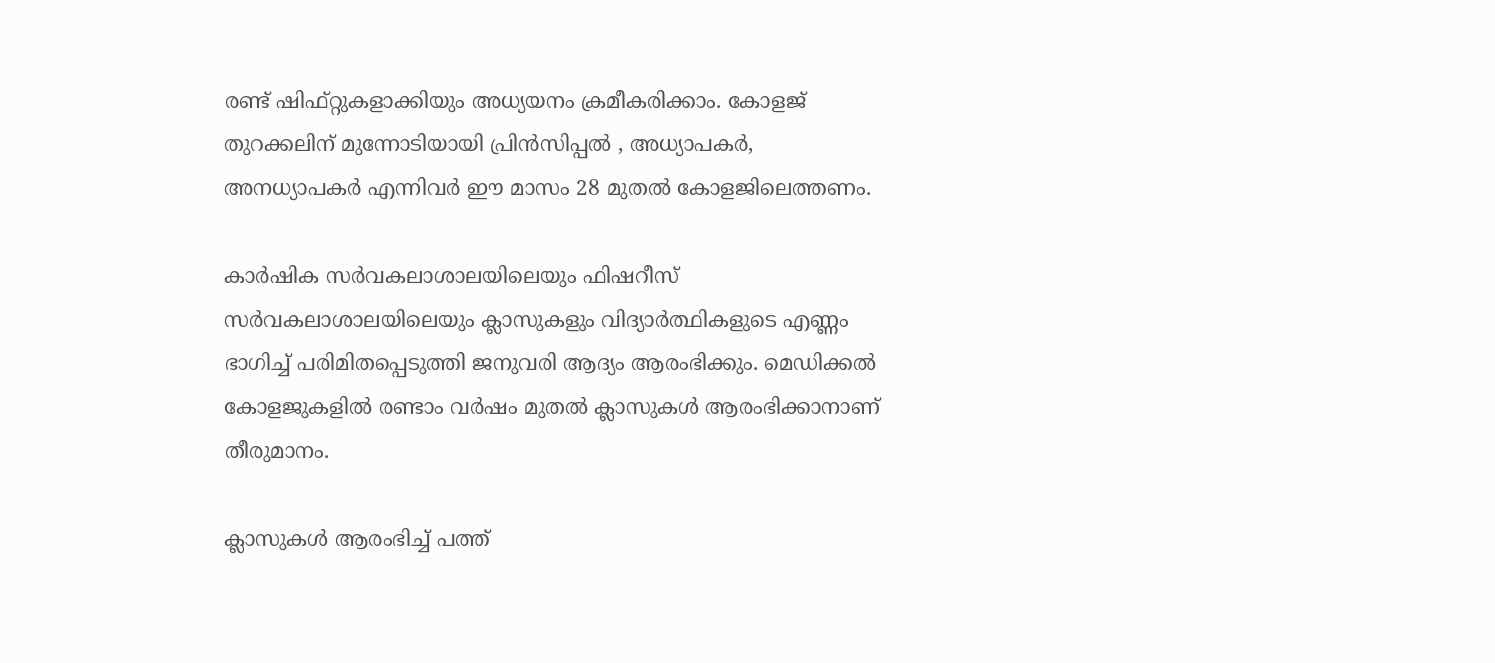രണ്ട് ഷിഫ്റ്റുകളാക്കിയും അധ്യയനം ക്രമീകരിക്കാം. കോളജ് തുറക്കലിന് മുന്നോടിയായി പ്രിന്‍സിപ്പല്‍ , അധ്യാപകര്‍, അനധ്യാപകര്‍ എന്നിവര്‍ ഈ മാസം 28 മുതല്‍ കോളജിലെത്തണം.

കാര്‍ഷിക സര്‍വകലാശാലയിലെയും ഫിഷറീസ് സര്‍വകലാശാലയിലെയും ക്ലാസുകളും വിദ്യാര്‍ത്ഥികളുടെ എണ്ണം ഭാഗിച്ച് പരിമിതപ്പെടുത്തി ജനുവരി ആദ്യം ആരംഭിക്കും. മെഡിക്കല്‍ കോളജുകളില്‍ രണ്ടാം വര്‍ഷം മുതല്‍ ക്ലാസുകള്‍ ആരംഭിക്കാനാണ് തീരുമാനം.

ക്ലാസുകള്‍ ആരംഭിച്ച് പത്ത്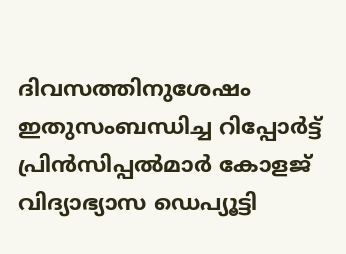ദിവസത്തിനുശേഷം ഇതുസംബന്ധിച്ച റിപ്പോര്‍ട്ട് പ്രിന്‍സിപ്പല്‍മാര്‍ കോളജ് വിദ്യാഭ്യാസ ഡെപ്യൂട്ടി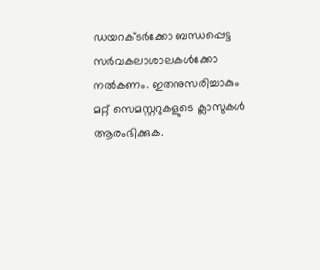ഡയറക്ടര്‍ക്കോ ബന്ധപ്പെട്ട സര്‍വകലാശാലകള്‍ക്കോ നല്‍കണം. ഇതനുസരിച്ചാകും മറ്റ് സെമസ്റ്ററുകളുടെ ക്ലാസുകള്‍ ആരംഭിക്കുക.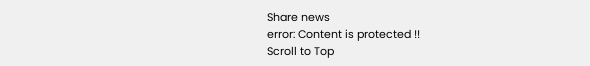Share news
error: Content is protected !!
Scroll to Top